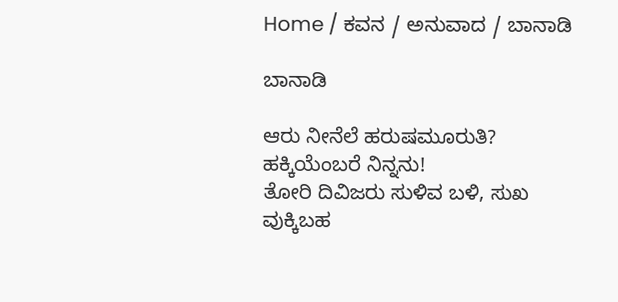Home / ಕವನ / ಅನುವಾದ / ಬಾನಾಡಿ

ಬಾನಾಡಿ

ಆರು ನೀನೆಲೆ ಹರುಷಮೂರುತಿ?
ಹಕ್ಕಿಯೆಂಬರೆ ನಿನ್ನನು!
ತೋರಿ ದಿವಿಜರು ಸುಳಿವ ಬಳಿ, ಸುಖ
ವುಕ್ಕಿಬಹ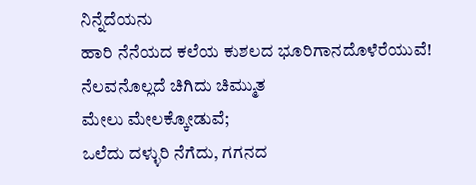ನಿನ್ನೆದೆಯನು
ಹಾರಿ ನೆನೆಯದ ಕಲೆಯ ಕುಶಲದ ಭೂರಿಗಾನದೊಳೆರೆಯುವೆ!
ನೆಲವನೊಲ್ಲದೆ ಚಿಗಿದು ಚಿಮ್ಮುತ
ಮೇಲು ಮೇಲಕ್ಕೋಡುವೆ;
ಒಲೆದು ದಳ್ಳುರಿ ನೆಗೆದು, ಗಗನದ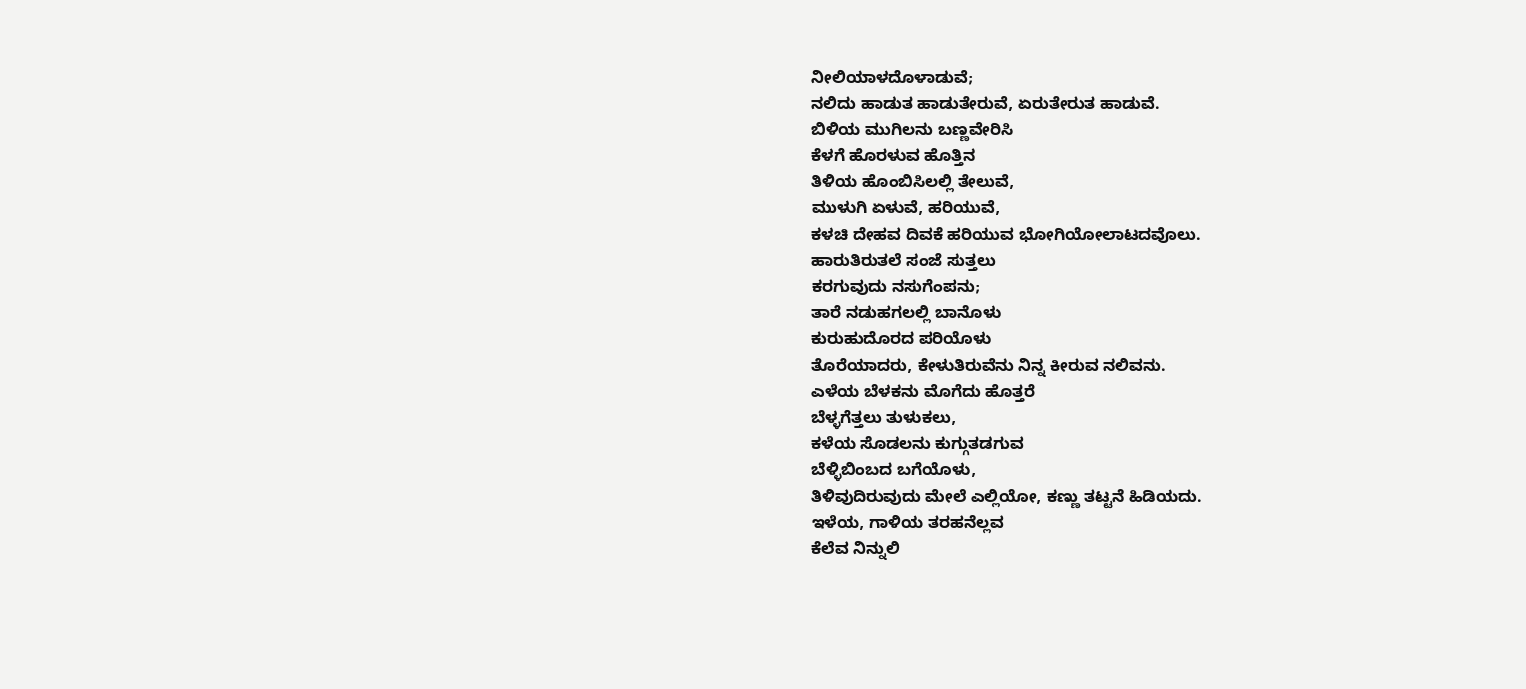ನೀಲಿಯಾಳದೊಳಾಡುವೆ;
ನಲಿದು ಹಾಡುತ ಹಾಡುತೇರುವೆ, ಏರುತೇರುತ ಹಾಡುವೆ.
ಬಿಳಿಯ ಮುಗಿಲನು ಬಣ್ಣವೇರಿಸಿ
ಕೆಳಗೆ ಹೊರಳುವ ಹೊತ್ತಿನ
ತಿಳಿಯ ಹೊಂಬಿಸಿಲಲ್ಲಿ ತೇಲುವೆ,
ಮುಳುಗಿ ಏಳುವೆ, ಹರಿಯುವೆ,
ಕಳಚಿ ದೇಹವ ದಿವಕೆ ಹರಿಯುವ ಭೋಗಿಯೋಲಾಟದವೊಲು.
ಹಾರುತಿರುತಲೆ ಸಂಜೆ ಸುತ್ತಲು
ಕರಗುವುದು ನಸುಗೆಂಪನು;
ತಾರೆ ನಡುಹಗಲಲ್ಲಿ ಬಾನೊಳು
ಕುರುಹುದೊರದ ಪರಿಯೊಳು
ತೊರೆಯಾದರು, ಕೇಳುತಿರುವೆನು ನಿನ್ನ ಕೀರುವ ನಲಿವನು.
ಎಳೆಯ ಬೆಳಕನು ಮೊಗೆದು ಹೊತ್ತರೆ
ಬೆಳ್ಳಗೆತ್ತಲು ತುಳುಕಲು,
ಕಳೆಯ ಸೊಡಲನು ಕುಗ್ಗುತಡಗುವ
ಬೆಳ್ಳಿಬಿಂಬದ ಬಗೆಯೊಳು,
ತಿಳಿವುದಿರುವುದು ಮೇಲೆ ಎಲ್ಲಿಯೋ, ಕಣ್ಣು ತಟ್ಟನೆ ಹಿಡಿಯದು.
ಇಳೆಯ, ಗಾಳಿಯ ತರಹನೆಲ್ಲವ
ಕೆಲೆವ ನಿನ್ನುಲಿ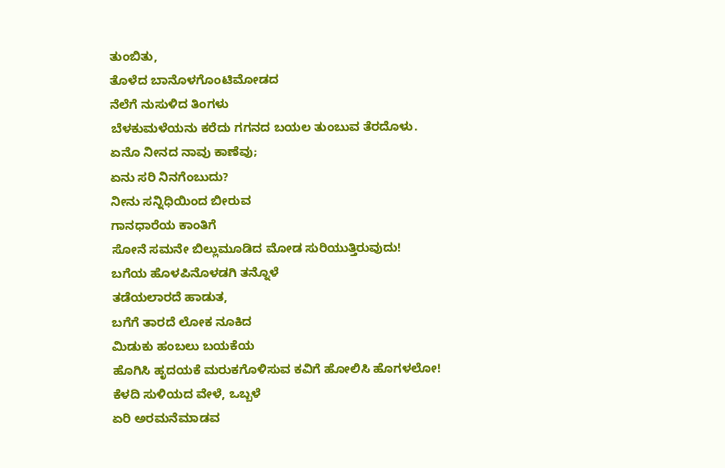ತುಂಬಿತು,
ತೊಳೆದ ಬಾನೊಳಗೊಂಟಿಮೋಡದ
ನೆಲೆಗೆ ನುಸುಳಿದ ತಿಂಗಳು
ಬೆಳಕುಮಳೆಯನು ಕರೆದು ಗಗನದ ಬಯಲ ತುಂಬುವ ತೆರದೊಳು.
ಏನೊ ನೀನದ ನಾವು ಕಾಣೆವು;
ಏನು ಸರಿ ನಿನಗೆಂಬುದು?
ನೀನು ಸನ್ನಿಧಿಯಿಂದ ಬೀರುವ
ಗಾನಧಾರೆಯ ಕಾಂತಿಗೆ
ಸೋನೆ ಸಮನೇ ಬಿಲ್ಲುಮೂಡಿದ ಮೋಡ ಸುರಿಯುತ್ತಿರುವುದು!
ಬಗೆಯ ಹೊಳಪಿನೊಳಡಗಿ ತನ್ನೊಳೆ
ತಡೆಯಲಾರದೆ ಹಾಡುತ,
ಬಗೆಗೆ ತಾರದೆ ಲೋಕ ನೂಕಿದ
ಮಿಡುಕು ಹಂಬಲು ಬಯಕೆಯ
ಹೊಗಿಸಿ ಹೃದಯಕೆ ಮರುಕಗೊಳಿಸುವ ಕವಿಗೆ ಹೋಲಿಸಿ ಹೊಗಳಲೋ!
ಕೆಳದಿ ಸುಳಿಯದ ವೇಳೆ, ಒಬ್ಬಳೆ
ಏರಿ ಅರಮನೆಮಾಡವ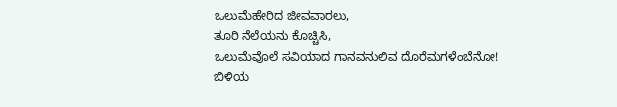ಒಲುಮೆಹೇರಿದ ಜೀವವಾರಲು,
ತೂರಿ ನೆಲೆಯನು ಕೊಚ್ಚಿಸಿ,
ಒಲುಮೆವೊಲೆ ಸವಿಯಾದ ಗಾನವನುಲಿವ ದೊರೆಮಗಳೆಂಬೆನೋ!
ಬಿಳಿಯ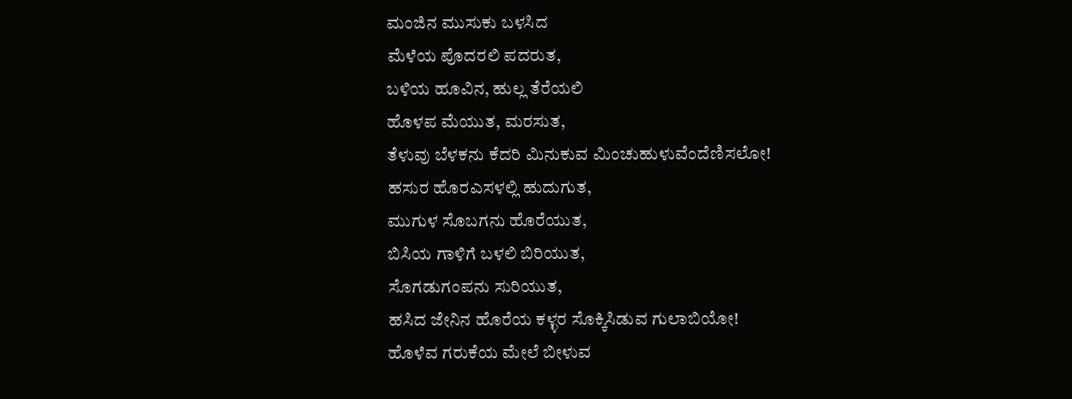ಮಂಜಿನ ಮುಸುಕು ಬಳಸಿದ
ಮೆಳೆಯ ಪೊದರಲಿ ಪದರುತ,
ಬಳಿಯ ಹೂವಿನ, ಹುಲ್ಲ ತೆರೆಯಲಿ
ಹೊಳಪ ಮೆಯುತ, ಮರಸುತ,
ತೆಳುವು ಬೆಳಕನು ಕೆದರಿ ಮಿನುಕುವ ಮಿಂಚುಹುಳುವೆಂದೆಣಿಸಲೋ!
ಹಸುರ ಹೊರಎಸಳಲ್ಲಿ ಹುದುಗುತ,
ಮುಗುಳ ಸೊಬಗನು ಹೊರೆಯುತ,
ಬಿಸಿಯ ಗಾಳಿಗೆ ಬಳಲಿ ಬಿರಿಯುತ,
ಸೊಗಡುಗಂಪನು ಸುರಿಯುತ,
ಹಸಿದ ಜೇನಿನ ಹೊರೆಯ ಕಳ್ಳರ ಸೊಕ್ಕಿಸಿಡುವ ಗುಲಾಬಿಯೋ!
ಹೊಳೆವ ಗರುಕೆಯ ಮೇಲೆ ಬೀಳುವ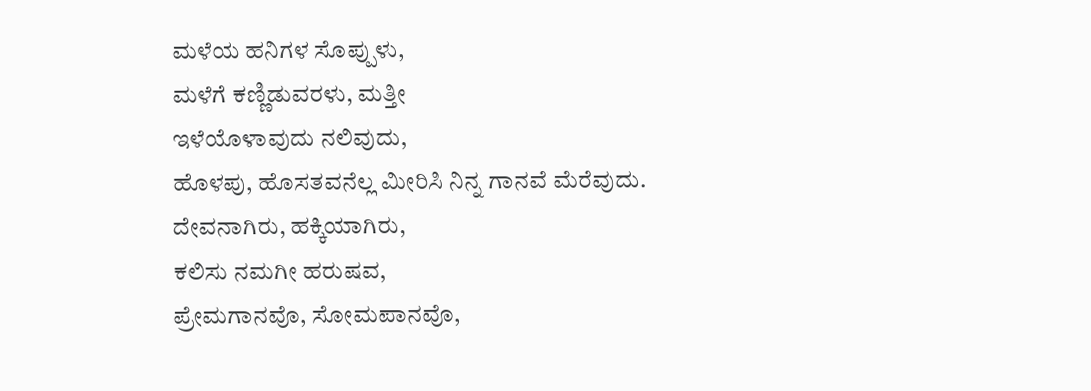ಮಳೆಯ ಹನಿಗಳ ಸೊಪ್ಪುಳು,
ಮಳೆಗೆ ಕಣ್ಣಿಡುವರಳು, ಮತ್ತೀ
ಇಳೆಯೊಳಾವುದು ನಲಿವುದು,
ಹೊಳಪು, ಹೊಸತವನೆಲ್ಲ ಮೀರಿಸಿ ನಿನ್ನ ಗಾನವೆ ಮೆರೆವುದು.
ದೇವನಾಗಿರು, ಹಕ್ಕಿಯಾಗಿರು,
ಕಲಿಸು ನಮಗೀ ಹರುಷವ,
ಪ್ರೇಮಗಾನವೊ, ಸೋಮಪಾನವೊ,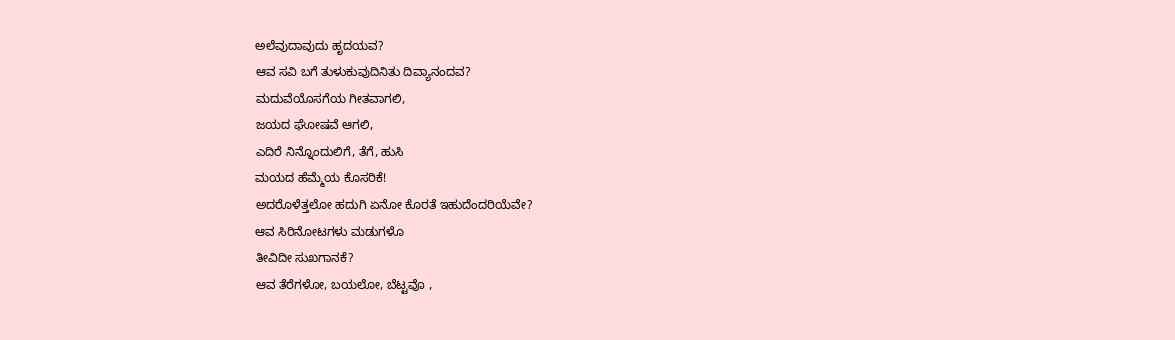ಅಲೆವುದಾವುದು ಹೃದಯವ?
ಆವ ಸವಿ ಬಗೆ ತುಳುಕುವುದಿನಿತು ದಿವ್ಯಾನಂದವ?
ಮದುವೆಯೊಸಗೆಯ ಗೀತವಾಗಲಿ,
ಜಯದ ಘೋಷವೆ ಆಗಲಿ,
ಎದಿರೆ ನಿನ್ನೊಂದುಲಿಗೆ, ತೆಗೆ, ಹುಸಿ
ಮಯದ ಹೆಮ್ಮೆಯ ಕೊಸರಿಕೆ!
ಅದರೊಳೆತ್ತಲೋ ಹದುಗಿ ಏನೋ ಕೊರತೆ ಇಹುದೆಂದರಿಯೆವೇ?
ಆವ ಸಿರಿನೋಟಗಳು ಮಡುಗಳೊ
ತೀವಿದೀ ಸುಖಗಾನಕೆ?
ಆವ ತೆರೆಗಳೋ, ಬಯಲೋ, ಬೆಟ್ಟವೊ ,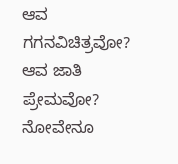ಆವ ಗಗನವಿಚಿತ್ರವೋ?
ಆವ ಜಾತಿ ಪ್ರೇಮವೋ? ನೋವೇನೂ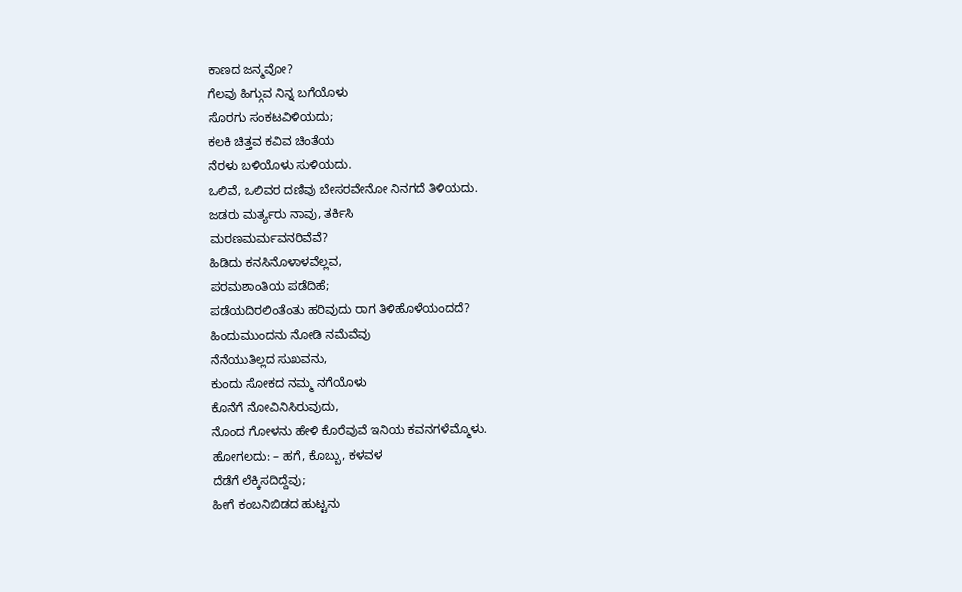ಕಾಣದ ಜನ್ಮವೋ?
ಗೆಲವು ಹಿಗ್ಗುವ ನಿನ್ನ ಬಗೆಯೊಳು
ಸೊರಗು ಸಂಕಟವಿಳಿಯದು;
ಕಲಕಿ ಚಿತ್ತವ ಕವಿವ ಚಿಂತೆಯ
ನೆರಳು ಬಳಿಯೊಳು ಸುಳಿಯದು.
ಒಲಿವೆ, ಒಲಿವರ ದಣಿವು ಬೇಸರವೇನೋ ನಿನಗದೆ ತಿಳಿಯದು.
ಜಡರು ಮರ್ತ್ಯರು ನಾವು, ತರ್ಕಿಸಿ
ಮರಣಮರ್ಮವನರಿವೆವೆ?
ಹಿಡಿದು ಕನಸಿನೊಳಾಳವೆಲ್ಲವ,
ಪರಮಶಾಂತಿಯ ಪಡೆದಿಹೆ;
ಪಡೆಯದಿರಲಿಂತೆಂತು ಹರಿವುದು ರಾಗ ತಿಳಿಹೊಳೆಯಂದದೆ?
ಹಿಂದುಮುಂದನು ನೋಡಿ ನಮೆವೆವು
ನೆನೆಯುತಿಲ್ಲದ ಸುಖವನು,
ಕುಂದು ಸೋಕದ ನಮ್ಮ ನಗೆಯೊಳು
ಕೊನೆಗೆ ನೋವಿನಿಸಿರುವುದು,
ನೊಂದ ಗೋಳನು ಹೇಳಿ ಕೊರೆವುವೆ ಇನಿಯ ಕವನಗಳೆಮ್ಮೊಳು.
ಹೋಗಲದು: – ಹಗೆ, ಕೊಬ್ಬು, ಕಳವಳ
ದೆಡೆಗೆ ಲೆಕ್ಕಿಸದಿದ್ದೆವು;
ಹೀಗೆ ಕಂಬನಿಬಿಡದ ಹುಟ್ಟನು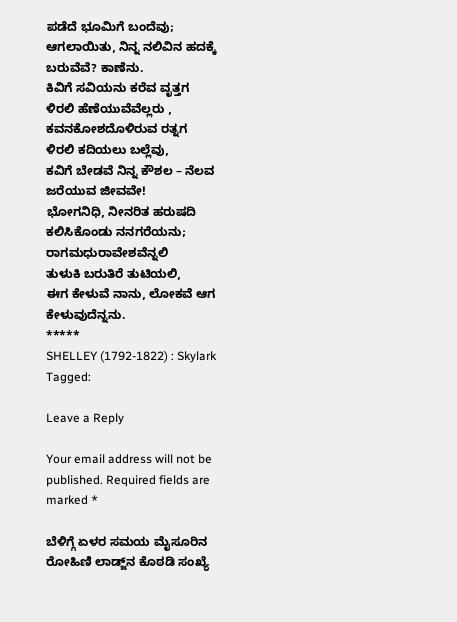ಪಡೆದೆ ಭೂಮಿಗೆ ಬಂದೆವು;
ಆಗಲಾಯಿತು, ನಿನ್ನ ನಲಿವಿನ ಹದಕ್ಕೆ ಬರುವೆವೆ? ಕಾಣೆನು.
ಕಿವಿಗೆ ಸವಿಯನು ಕರೆವ ವೃತ್ತಗ
ಳಿರಲಿ ಹೆಣೆಯುವೆವೆಲ್ಲರು ,
ಕವನಕೋಶದೊಳಿರುವ ರತ್ನಗ
ಳಿರಲಿ ಕದಿಯಲು ಬಲ್ಲೆವು,
ಕವಿಗೆ ಬೇಡವೆ ನಿನ್ನ ಕೌಶಲ – ನೆಲವ ಜರೆಯುವ ಜೀವವೇ!
ಭೋಗನಿಧಿ, ನೀನರಿತ ಹರುಷದಿ
ಕಲಿಸಿಕೊಂಡು ನನಗರೆಯನು;
ರಾಗಮಧುರಾವೇಶವೆನ್ನಲಿ
ತುಳುಕಿ ಬರುತಿರೆ ತುಟಿಯಲಿ,
ಈಗ ಕೇಳುವೆ ನಾನು, ಲೋಕವೆ ಆಗ ಕೇಳುವುದೆನ್ನನು.
*****
SHELLEY (1792-1822) : Skylark
Tagged:

Leave a Reply

Your email address will not be published. Required fields are marked *

ಬೆಳಿಗ್ಗೆ ಏಳರ ಸಮಯ ಮೈಸೂರಿನ ರೋಹಿಣಿ ಲಾಡ್ಜ್‌ನ ಕೊಠಡಿ ಸಂಖ್ಯೆ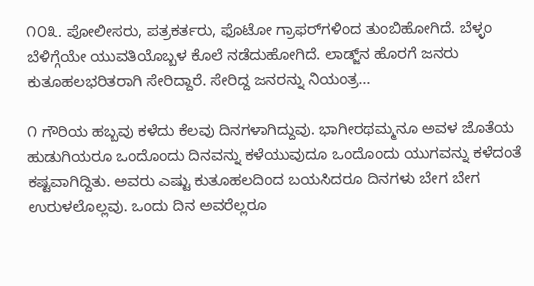೧೦೩. ಪೋಲೀಸರು, ಪತ್ರಕರ್ತರು, ಫೊಟೋ ಗ್ರಾಫರ್‌ಗಳಿಂದ ತುಂಬಿಹೋಗಿದೆ. ಬೆಳ್ಳಂ ಬೆಳಿಗ್ಗೆಯೇ ಯುವತಿಯೊಬ್ಬಳ ಕೊಲೆ ನಡೆದುಹೋಗಿದೆ. ಲಾಡ್ಜ್‌ನ ಹೊರಗೆ ಜನರು ಕುತೂಹಲಭರಿತರಾಗಿ ಸೇರಿದ್ದಾರೆ. ಸೇರಿದ್ದ ಜನರನ್ನು ನಿಯಂತ್ರ...

೧ ಗೌರಿಯ ಹಬ್ಬವು ಕಳೆದು ಕೆಲವು ದಿನಗಳಾಗಿದ್ದುವು. ಭಾಗೀರಥಮ್ಮನೂ ಅವಳ ಜೊತೆಯ ಹುಡುಗಿಯರೂ ಒಂದೊಂದು ದಿನವನ್ನು ಕಳೆಯುವುದೂ ಒಂದೊಂದು ಯುಗವನ್ನು ಕಳೆದಂತೆ ಕಷ್ಟವಾಗಿದ್ದಿತು. ಅವರು ಎಷ್ಟು ಕುತೂಹಲದಿಂದ ಬಯಸಿದರೂ ದಿನಗಳು ಬೇಗ ಬೇಗ ಉರುಳಲೊಲ್ಲವು. ಒಂದು ದಿನ ಅವರೆಲ್ಲರೂ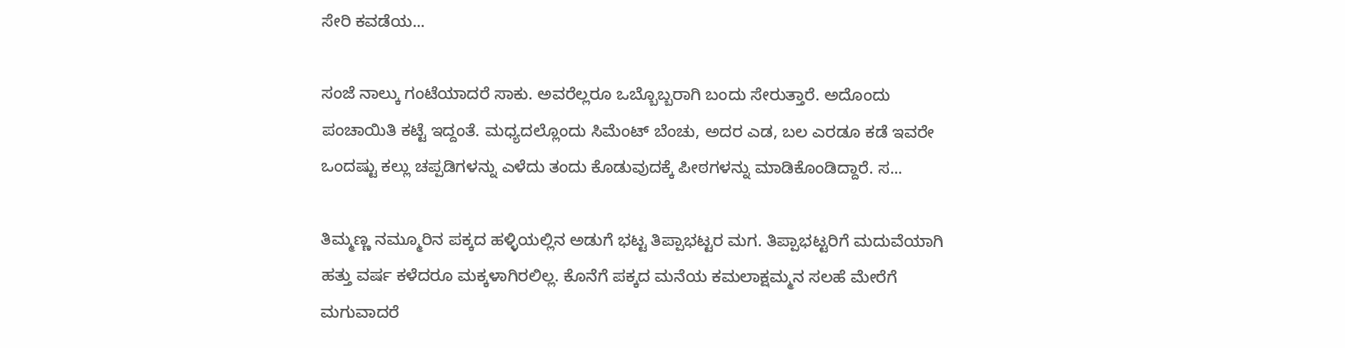ಸೇರಿ ಕವಡೆಯ...

ಸಂಜೆ ನಾಲ್ಕು ಗಂಟೆಯಾದರೆ ಸಾಕು. ಅವರೆಲ್ಲರೂ ಒಬ್ಬೊಬ್ಬರಾಗಿ ಬಂದು ಸೇರುತ್ತಾರೆ. ಅದೊಂದು ಪಂಚಾಯಿತಿ ಕಟ್ಟೆ ಇದ್ದಂತೆ. ಮಧ್ಯದಲ್ಲೊಂದು ಸಿಮೆಂಟ್ ಬೆಂಚು, ಅದರ ಎಡ, ಬಲ ಎರಡೂ ಕಡೆ ಇವರೇ ಒಂದಷ್ಟು ಕಲ್ಲು ಚಪ್ಪಡಿಗಳನ್ನು ಎಳೆದು ತಂದು ಕೊಡುವುದಕ್ಕೆ ಪೀಠಗಳನ್ನು ಮಾಡಿಕೊಂಡಿದ್ದಾರೆ. ಸ...

ತಿಮ್ಮಣ್ಣ ನಮ್ಮೂರಿನ ಪಕ್ಕದ ಹಳ್ಳಿಯಲ್ಲಿನ ಅಡುಗೆ ಭಟ್ಟ ತಿಪ್ಪಾಭಟ್ಟರ ಮಗ. ತಿಪ್ಪಾಭಟ್ಟರಿಗೆ ಮದುವೆಯಾಗಿ ಹತ್ತು ವರ್ಷ ಕಳೆದರೂ ಮಕ್ಕಳಾಗಿರಲಿಲ್ಲ. ಕೊನೆಗೆ ಪಕ್ಕದ ಮನೆಯ ಕಮಲಾಕ್ಷಮ್ಮನ ಸಲಹೆ ಮೇರೆಗೆ ಮಗುವಾದರೆ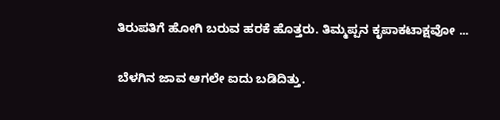ತಿರುಪತಿಗೆ ಹೋಗಿ ಬರುವ ಹರಕೆ ಹೊತ್ತರು. ತಿಮ್ಮಪ್ಪನ ಕೃಪಾಕಟಾಕ್ಷವೋ ...

ಬೆಳಗಿನ ಜಾವ ಆಗಲೇ ಐದು ಬಡಿದಿತ್ತು.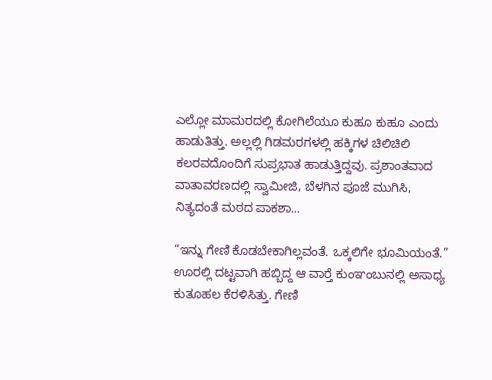ಎಲ್ಲೋ ಮಾಮರದಲ್ಲಿ ಕೋಗಿಲೆಯೂ ಕುಹೂ ಕುಹೂ ಎಂದು ಹಾಡುತಿತ್ತು. ಅಲ್ಲಲ್ಲಿ ಗಿಡಮರಗಳಲ್ಲಿ ಹಕ್ಕಿಗಳ ಚಿಲಿಚಿಲಿ ಕಲರವದೊಂದಿಗೆ ಸುಪ್ರಭಾತ ಹಾಡುತ್ತಿದ್ದವು. ಪ್ರಶಾಂತವಾದ ವಾತಾವರಣದಲ್ಲಿ ಸ್ವಾಮೀಜಿ, ಬೆಳಗಿನ ಪೂಜೆ ಮುಗಿಸಿ, ನಿತ್ಯದಂತೆ ಮಠದ ಪಾಕಶಾ...

“ಇನ್ನು ಗೇಣಿ ಕೊಡಬೇಕಾಗಿಲ್ಲವಂತೆ. ಒಕ್ಕಲಿಗೇ ಭೂಮಿಯಂತೆ.” ಊರಲ್ಲಿ ದಟ್ಟವಾಗಿ ಹಬ್ಬಿದ್ದ ಆ ವಾರ್‍ತೆ ಕುಂಞಂಬುನಲ್ಲಿ ಅಸಾಧ್ಯ ಕುತೂಹಲ ಕೆರಳಿಸಿತ್ತು. ಗೇಣಿ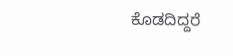ಕೊಡದಿದ್ದರೆ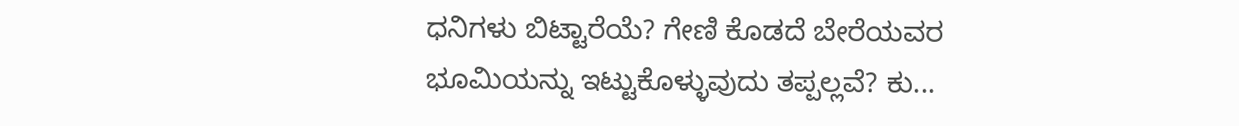ಧನಿಗಳು ಬಿಟ್ಟಾರೆಯೆ? ಗೇಣಿ ಕೊಡದೆ ಬೇರೆಯವರ ಭೂಮಿಯನ್ನು ಇಟ್ಟುಕೊಳ್ಳುವುದು ತಪ್ಪಲ್ಲವೆ? ಕು...